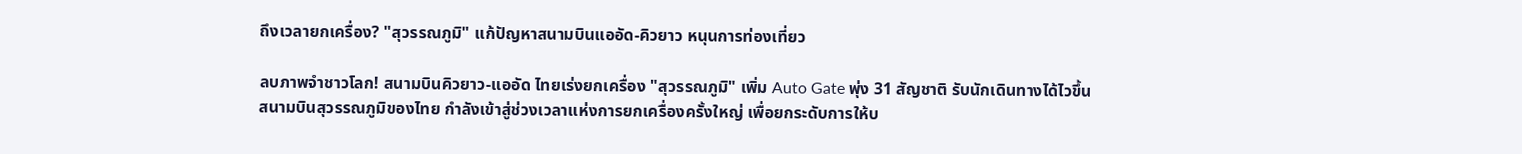ถึงเวลายกเครื่อง? "สุวรรณภูมิ" แก้ปัญหาสนามบินแออัด-คิวยาว หนุนการท่องเที่ยว

ลบภาพจำชาวโลก! สนามบินคิวยาว-แออัด ไทยเร่งยกเครื่อง "สุวรรณภูมิ" เพิ่ม Auto Gate พุ่ง 31 สัญชาติ รับนักเดินทางได้ไวขึ้น
สนามบินสุวรรณภูมิของไทย กำลังเข้าสู่ช่วงเวลาแห่งการยกเครื่องครั้งใหญ่ เพื่อยกระดับการให้บ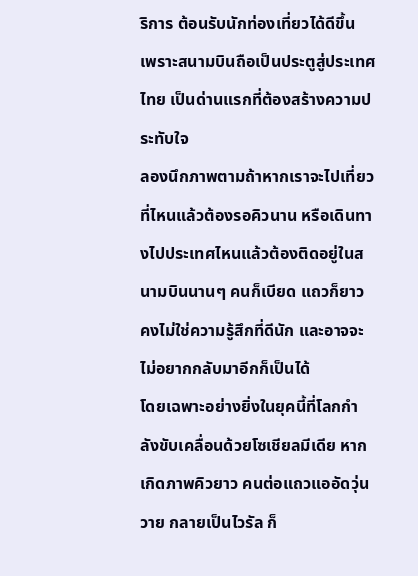ริการ ต้อนรับนักท่องเที่ยวได้ดีขึ้น เพราะสนามบินถือเป็นประตูสู่ประเทศไทย เป็นด่านแรกที่ต้องสร้างความประทับใจ
ลองนึกภาพตามถ้าหากเราจะไปเที่ยวที่ไหนแล้วต้องรอคิวนาน หรือเดินทางไปประเทศไหนแล้วต้องติดอยู่ในสนามบินนานๆ คนก็เบียด แถวก็ยาว คงไม่ใช่ความรู้สึกที่ดีนัก และอาจจะไม่อยากกลับมาอีกก็เป็นได้
โดยเฉพาะอย่างยิ่งในยุคนี้ที่โลกกำลังขับเคลื่อนด้วยโซเชียลมีเดีย หากเกิดภาพคิวยาว คนต่อแถวแออัดวุ่นวาย กลายเป็นไวรัล ก็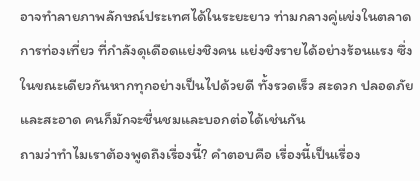อาจทำลายภาพลักษณ์ประเทศได้ในระยะยาว ท่ามกลางคู่แข่งในตลาดการท่องเที่ยว ที่กำลังดุเดือดแย่งชิงคน แย่งชิงรายได้อย่างร้อนแรง ซึ่งในขณะเดียวกันหากทุกอย่างเป็นไปด้วยดี ทั้งรวดเร็ว สะดวก ปลอดภัย และสะอาด คนก็มักจะชื่นชมและบอกต่อได้เช่นกัน
ถามว่าทำไมเราต้องพูดถึงเรื่องนี้? คำตอบคือ เรื่องนี้เป็นเรื่อง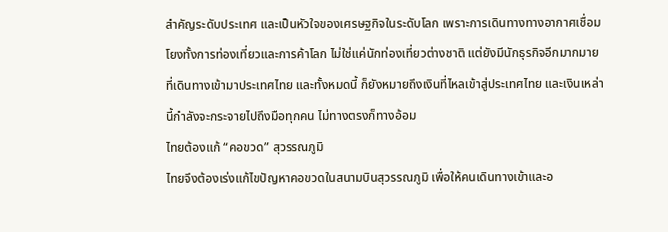สำคัญระดับประเทศ และเป็นหัวใจของเศรษฐกิจในระดับโลก เพราะการเดินทางทางอากาศเชื่อมโยงทั้งการท่องเที่ยวและการค้าโลก ไม่ใช่แค่นักท่องเที่ยวต่างชาติ แต่ยังมีนักธุรกิจอีกมากมายที่เดินทางเข้ามาประเทศไทย และทั้งหมดนี้ ก็ยังหมายถึงเงินที่ไหลเข้าสู่ประเทศไทย และเงินเหล่านี้กำลังจะกระจายไปถึงมือทุกคน ไม่ทางตรงก็ทางอ้อม
ไทยต้องแก้ “คอขวด” สุวรรณภูมิ
ไทยจึงต้องเร่งแก้ไขปัญหาคอขวดในสนามบินสุวรรณภูมิ เพื่อให้คนเดินทางเข้าและอ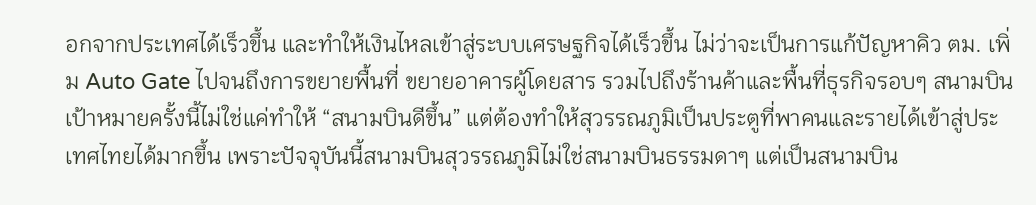อกจากประเทศได้เร็วขึ้น และทำให้เงินไหลเข้าสู่ระบบเศรษฐกิจได้เร็วขึ้น ไม่ว่าจะเป็นการแก้ปัญหาคิว ตม. เพิ่ม Auto Gate ไปจนถึงการขยายพื้นที่ ขยายอาคารผู้โดยสาร รวมไปถึงร้านค้าและพื้นที่ธุรกิจรอบๆ สนามบิน
เป้าหมายครั้งนี้ไม่ใช่แค่ทำให้ “สนามบินดีขึ้น” แต่ต้องทำให้สุวรรณภูมิเป็นประตูที่พาคนและรายได้เข้าสู่ประเทศไทยได้มากขึ้น เพราะปัจจุบันนี้สนามบินสุวรรณภูมิไม่ใช่สนามบินธรรมดาๆ แต่เป็นสนามบิน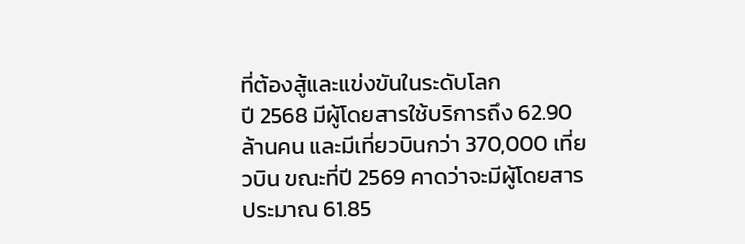ที่ต้องสู้และแข่งขันในระดับโลก
ปี 2568 มีผู้โดยสารใช้บริการถึง 62.90 ล้านคน และมีเที่ยวบินกว่า 370,000 เที่ยวบิน ขณะที่ปี 2569 คาดว่าจะมีผู้โดยสารประมาณ 61.85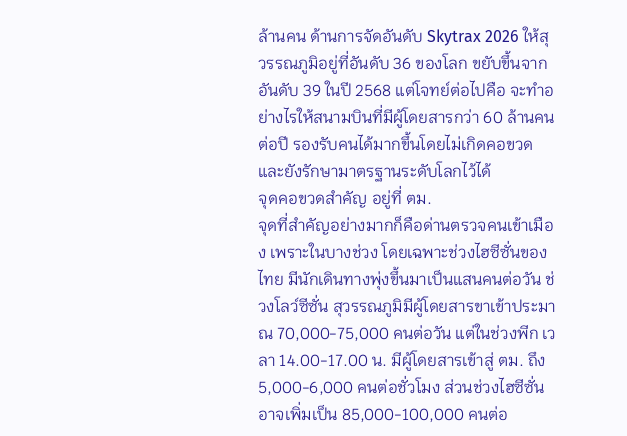ล้านคน ด้านการจัดอันดับ Skytrax 2026 ให้สุวรรณภูมิอยู่ที่อันดับ 36 ของโลก ขยับขึ้นจากอันดับ 39 ในปี 2568 แต่โจทย์ต่อไปคือ จะทำอย่างไรให้สนามบินที่มีผู้โดยสารกว่า 60 ล้านคนต่อปี รองรับคนได้มากขึ้นโดยไม่เกิดคอขวด และยังรักษามาตรฐานระดับโลกไว้ได้
จุดคอขวดสำคัญ อยู่ที่ ตม.
จุดที่สำคัญอย่างมากก็คือด่านตรวจคนเข้าเมือง เพราะในบางช่วง โดยเฉพาะช่วงไฮซีซั่นของไทย มีนักเดินทางพุ่งขึ้นมาเป็นแสนคนต่อวัน ช่วงโลว์ซีซั่น สุวรรณภูมิมีผู้โดยสารขาเข้าประมาณ 70,000-75,000 คนต่อวัน แต่ในช่วงพีก เวลา 14.00-17.00 น. มีผู้โดยสารเข้าสู่ ตม. ถึง 5,000-6,000 คนต่อชั่วโมง ส่วนช่วงไฮซีซั่นอาจเพิ่มเป็น 85,000-100,000 คนต่อ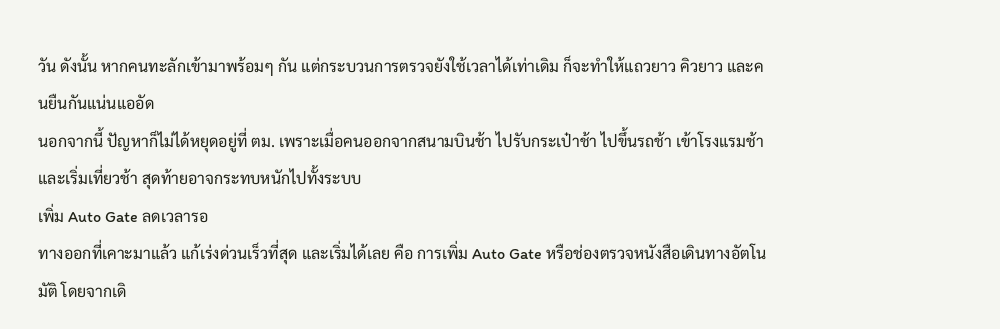วัน ดังนั้น หากคนทะลักเข้ามาพร้อมๆ กัน แต่กระบวนการตรวจยังใช้เวลาได้เท่าเดิม ก็จะทำให้แถวยาว คิวยาว และคนยืนกันแน่นแออัด
นอกจากนี้ ปัญหาก็ไม่ได้หยุดอยู่ที่ ตม. เพราะเมื่อคนออกจากสนามบินช้า ไปรับกระเป๋าช้า ไปขึ้นรถช้า เข้าโรงแรมช้า และเริ่มเที่ยวช้า สุดท้ายอาจกระทบหนักไปทั้งระบบ
เพิ่ม Auto Gate ลดเวลารอ
ทางออกที่เคาะมาแล้ว แก้เร่งด่วนเร็วที่สุด และเริ่มได้เลย คือ การเพิ่ม Auto Gate หรือช่องตรวจหนังสือเดินทางอัตโนมัติ โดยจากเดิ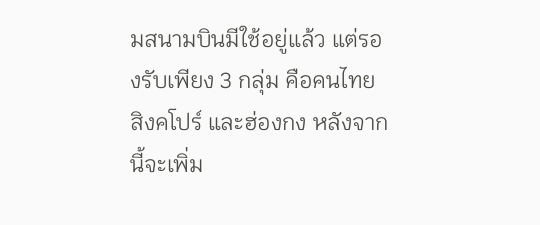มสนามบินมีใช้อยู่แล้ว แต่รองรับเพียง 3 กลุ่ม คือคนไทย สิงคโปร์ และฮ่องกง หลังจากนี้จะเพิ่ม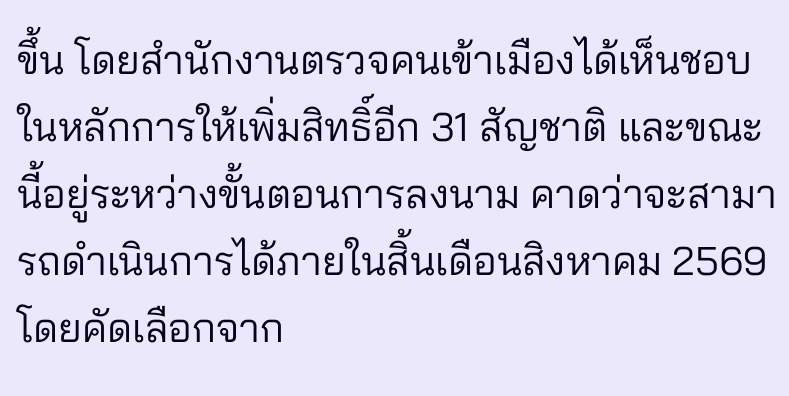ขึ้น โดยสำนักงานตรวจคนเข้าเมืองได้เห็นชอบในหลักการให้เพิ่มสิทธิ์อีก 31 สัญชาติ และขณะนี้อยู่ระหว่างขั้นตอนการลงนาม คาดว่าจะสามารถดำเนินการได้ภายในสิ้นเดือนสิงหาคม 2569 โดยคัดเลือกจาก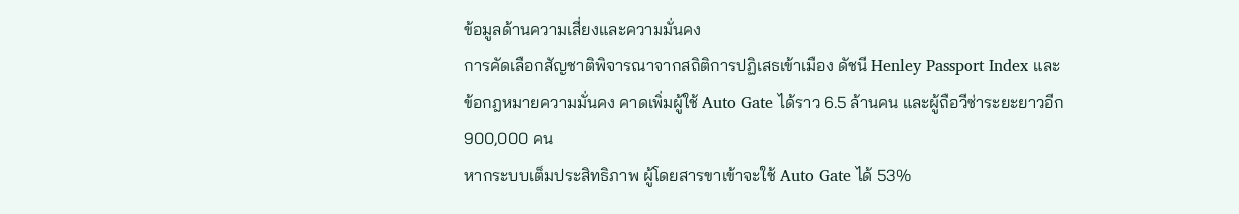ข้อมูลด้านความเสี่ยงและความมั่นคง
การคัดเลือกสัญชาติพิจารณาจากสถิติการปฏิเสธเข้าเมือง ดัชนี Henley Passport Index และข้อกฎหมายความมั่นคง คาดเพิ่มผู้ใช้ Auto Gate ได้ราว 6.5 ล้านคน และผู้ถือวีซ่าระยะยาวอีก 900,000 คน
หากระบบเต็มประสิทธิภาพ ผู้โดยสารขาเข้าจะใช้ Auto Gate ได้ 53%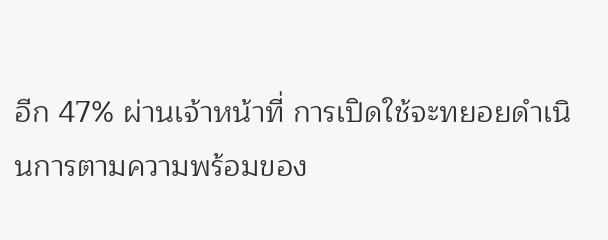อีก 47% ผ่านเจ้าหน้าที่ การเปิดใช้จะทยอยดำเนินการตามความพร้อมของ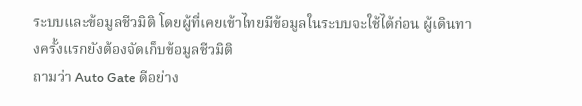ระบบและข้อมูลชีวมิติ โดยผู้ที่เคยเข้าไทยมีข้อมูลในระบบจะใช้ได้ก่อน ผู้เดินทางครั้งแรกยังต้องจัดเก็บข้อมูลชีวมิติ
ถามว่า Auto Gate ดีอย่าง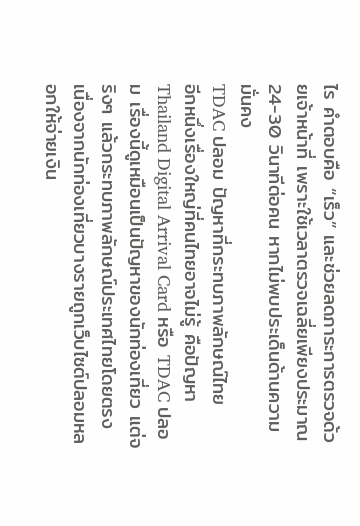ไร คำตอบคือ “เร็ว” และช่วยลดภาระการตรวจด้วยเจ้าหน้าที่ เพราะใช้เวลาตรวจเฉลี่ยเพียงประมาณ 24-30 วินาทีต่อคน หากไม่พบประเด็นด้านความมั่นคง
TDAC ปลอม ปัญหาที่กระทบภาพลักษณ์ไทย
อีกหนึ่งเรื่องใหญ่ที่คนไทยอาจไม่รู้ คือปัญหา Thailand Digital Arrival Card หรือ TDAC ปลอม เรื่องนี้ดูเหมือนเป็นปัญหาของนักท่องเที่ยว แต่จริงๆ แล้วกระทบภาพลักษณ์ประเทศไทยโดยตรง เนื่องจากนักท่องเที่ยวบางรายถูกเว็บไซต์ปลอมหลอกให้จ่ายเงิน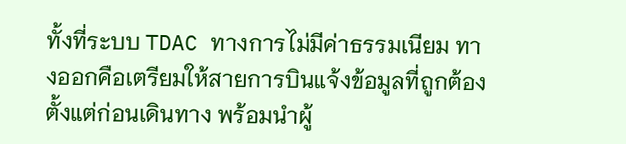ทั้งที่ระบบ TDAC ทางการไม่มีค่าธรรมเนียม ทางออกคือเตรียมให้สายการบินแจ้งข้อมูลที่ถูกต้องตั้งแต่ก่อนเดินทาง พร้อมนำผู้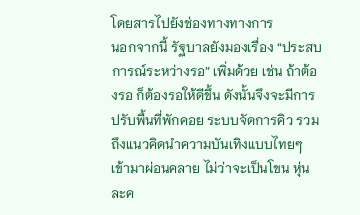โดยสารไปยังช่องทางทางการ
นอกจากนี้ รัฐบาลยังมองเรื่อง “ประสบการณ์ระหว่างรอ” เพิ่มด้วย เช่น ถ้าต้องรอ ก็ต้องรอให้ดีขึ้น ดังนั้นจึงจะมีการปรับพื้นที่พักคอย ระบบจัดการคิว รวมถึงแนวคิดนำความบันเทิงแบบไทยๆ เข้ามาผ่อนคลาย ไม่ว่าจะเป็นโขน หุ่นละค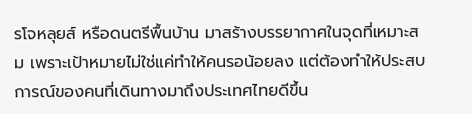รโจหลุยส์ หรือดนตรีพื้นบ้าน มาสร้างบรรยากาศในจุดที่เหมาะสม เพราะเป้าหมายไม่ใช่แค่ทำให้คนรอน้อยลง แต่ต้องทำให้ประสบการณ์ของคนที่เดินทางมาถึงประเทศไทยดีขึ้น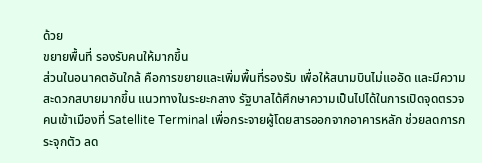ด้วย
ขยายพื้นที่ รองรับคนให้มากขึ้น
ส่วนในอนาคตอันใกล้ คือการขยายและเพิ่มพื้นที่รองรับ เพื่อให้สนามบินไม่แออัด และมีความสะดวกสบายมากขึ้น แนวทางในระยะกลาง รัฐบาลได้ศึกษาความเป็นไปได้ในการเปิดจุดตรวจคนเข้าเมืองที่ Satellite Terminal เพื่อกระจายผู้โดยสารออกจากอาคารหลัก ช่วยลดการกระจุกตัว ลด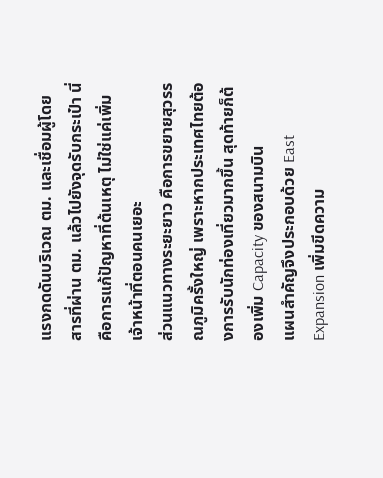แรงกดดันบริเวณ ตม. และเชื่อมผู้โดยสารที่ผ่าน ตม. แล้วไปยังจุดรับกระเป๋า นี่คือการแก้ปัญหาที่ต้นเหตุ ไม่ใช่แค่เพิ่มเจ้าหน้าที่ตอนคนเยอะ
ส่วนแนวทางระยะยาว คือการขยายสุวรรณภูมิครั้งใหญ่ เพราะหากประเทศไทยต้องการรับนักท่องเที่ยวมากขึ้น สุดท้ายก็ต้องเพิ่ม Capacity ของสนามบิน
แผนสำคัญจึงประกอบด้วย East Expansion เพิ่มขีดความ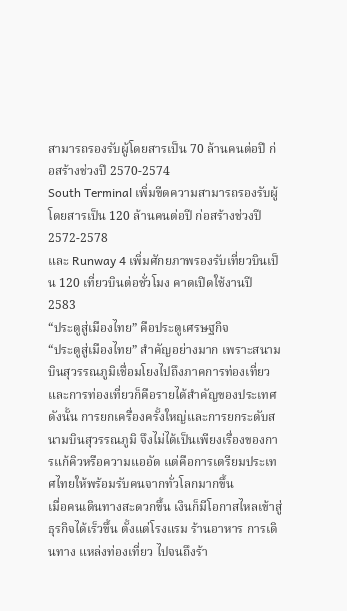สามารถรองรับผู้โดยสารเป็น 70 ล้านคนต่อปี ก่อสร้างช่วงปี 2570-2574
South Terminal เพิ่มขีดความสามารถรองรับผู้โดยสารเป็น 120 ล้านคนต่อปี ก่อสร้างช่วงปี 2572-2578
และ Runway 4 เพิ่มศักยภาพรองรับเที่ยวบินเป็น 120 เที่ยวบินต่อชั่วโมง คาดเปิดใช้งานปี 2583
“ประตูสู่เมืองไทย” คือประตูเศรษฐกิจ
“ประตูสู่เมืองไทย” สำคัญอย่างมาก เพราะสนามบินสุวรรณภูมิเชื่อมโยงไปถึงภาคการท่องเที่ยว และการท่องเที่ยวก็คือรายได้สำคัญของประเทศ ดังนั้น การยกเครื่องครั้งใหญ่และการยกระดับสนามบินสุวรรณภูมิ จึงไม่ได้เป็นเพียงเรื่องของการแก้คิวหรือความแออัด แต่คือการเตรียมประเทศไทยให้พร้อมรับคนจากทั่วโลกมากขึ้น
เมื่อคนเดินทางสะดวกขึ้น เงินก็มีโอกาสไหลเข้าสู่ธุรกิจได้เร็วขึ้น ตั้งแต่โรงแรม ร้านอาหาร การเดินทาง แหล่งท่องเที่ยว ไปจนถึงร้า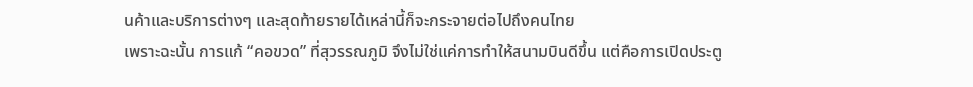นค้าและบริการต่างๆ และสุดท้ายรายได้เหล่านี้ก็จะกระจายต่อไปถึงคนไทย
เพราะฉะนั้น การแก้ “คอขวด” ที่สุวรรณภูมิ จึงไม่ใช่แค่การทำให้สนามบินดีขึ้น แต่คือการเปิดประตู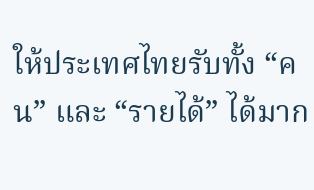ให้ประเทศไทยรับทั้ง “คน” และ “รายได้” ได้มาก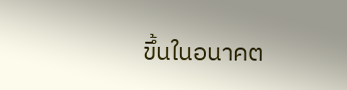ขึ้นในอนาคต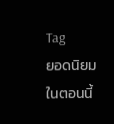Tag
ยอดนิยมในตอนนี้